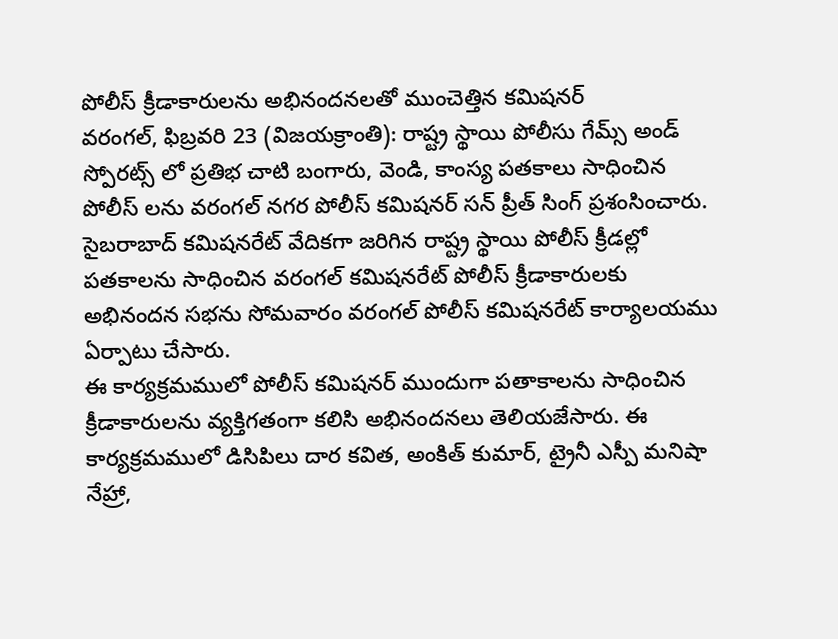పోలీస్ క్రీడాకారులను అభినందనలతో ముంచెత్తిన కమిషనర్
వరంగల్, ఫిబ్రవరి 23 (విజయక్రాంతి): రాష్ట్ర స్థాయి పోలీసు గేమ్స్ అండ్ స్పోరట్స్ లో ప్రతిభ చాటి బంగారు, వెండి, కాంస్య పతకాలు సాధించిన పోలీస్ లను వరంగల్ నగర పోలీస్ కమిషనర్ సన్ ప్రీత్ సింగ్ ప్రశంసించారు. సైబరాబాద్ కమిషనరేట్ వేదికగా జరిగిన రాష్ట్ర స్థాయి పోలీస్ క్రీడల్లో పతకాలను సాధించిన వరంగల్ కమిషనరేట్ పోలీస్ క్రీడాకారులకు అభినందన సభను సోమవారం వరంగల్ పోలీస్ కమిషనరేట్ కార్యాలయము ఏర్పాటు చేసారు.
ఈ కార్యక్రమములో పోలీస్ కమిషనర్ ముందుగా పతాకాలను సాధించిన క్రీడాకారులను వ్యక్తిగతంగా కలిసి అభినందనలు తెలియజేసారు. ఈ కార్యక్రమములో డిసిపిలు దార కవిత, అంకిత్ కుమార్, ట్రైనీ ఎస్పీ మనిషా నేహ్రా,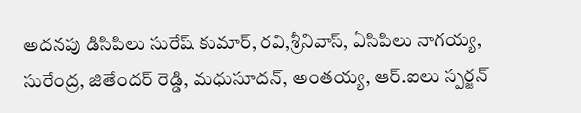అదనపు డిసిపిలు సురేష్ కుమార్, రవి,శ్రీనివాస్, ఏసిపిలు నాగయ్య, సురేంద్ర, జితేందర్ రెడ్డి, మధుసూదన్, అంతయ్య, ఆర్.ఐలు స్పర్జన్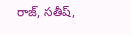రాజ్, సతీష్,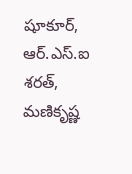షూకూర్, ఆర్.ఎస్.ఐ శరత్, మణికృష్ణ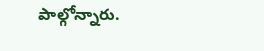పాల్గోన్నారు.